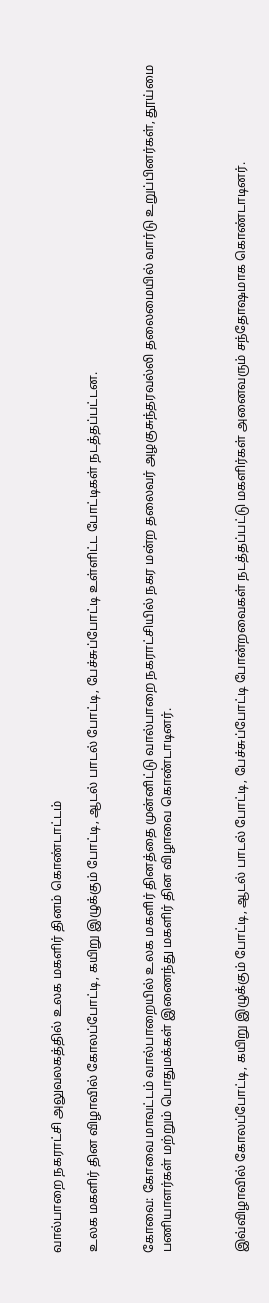வால்பாறை நகராட்சி அலுவலகத்தில் உலக மகளிர் தினம் கொண்டாட்டம்

உலக மகளிர் தின விழாவில் கோலப்போட்டி, கயிறு இழுக்கும் போட்டி, ஆடல் பாடல் போட்டி, பேச்சுப்போட்டி உள்ளிட்ட போட்டிகள் நடத்தப்பட்டன.


கோவை: கோவை மாவட்டம் வால்பாறையில் உலக மகளிர் தினத்தை முன்னிட்டு வால்பாறை நகராட்சியில் நகர மன்ற தலைவர் அழகுசுந்தரவல்லி தலைமையில் வார்டு உறுப்பினர்கள், தூய்மை பணியாளர்கள் மற்றும் பொதுமக்கள் இணைந்து மகளிர் தின விழாவை கொண்டாடினர்.



இவ்விழாவில் கோலப்போட்டி, கயிறு இழுக்கும் போட்டி, ஆடல் பாடல் போட்டி, பேச்சுப்போட்டி போன்றவைகள் நடத்தப்பட்டு மகளிர்கள் அனைவரும் சந்தோஷமாக கொண்டாடினர்.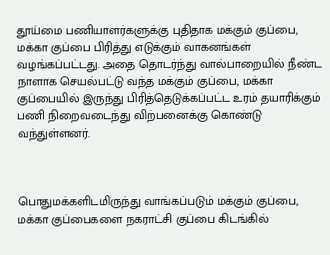தூய்மை பணியாளர்களுக்கு புதிதாக மக்கும் குப்பை, மக்கா குப்பை பிரித்து எடுக்கும் வாகனங்கள் வழங்கப்பட்டது. அதை தொடர்ந்து வால்பாறையில் நீண்ட நாளாக செயல்பட்டு வந்த மக்கும் குப்பை, மக்கா குப்பையில் இருந்து பிரித்தெடுக்கப்பட்ட உரம் தயாரிக்கும் பணி நிறைவடைந்து விற்பனைக்கு கொண்டு வந்துள்ளனர்.



பொதுமக்களிடமிருந்து வாங்கப்படும் மக்கும் குப்பை, மக்கா குப்பைகளை நகராட்சி குப்பை கிடங்கில்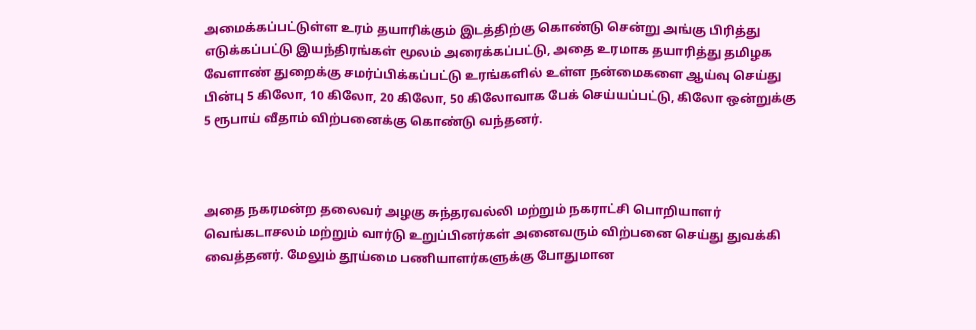அமைக்கப்பட்டுள்ள உரம் தயாரிக்கும் இடத்திற்கு கொண்டு சென்று அங்கு பிரித்து எடுக்கப்பட்டு இயந்திரங்கள் மூலம் அரைக்கப்பட்டு, அதை உரமாக தயாரித்து தமிழக வேளாண் துறைக்கு சமர்ப்பிக்கப்பட்டு உரங்களில் உள்ள நன்மைகளை ஆய்வு செய்து பின்பு 5 கிலோ, 10 கிலோ, 20 கிலோ, 50 கிலோவாக பேக் செய்யப்பட்டு, கிலோ ஒன்றுக்கு 5 ரூபாய் வீதாம் விற்பனைக்கு கொண்டு வந்தனர்.



அதை நகரமன்ற தலைவர் அழகு சுந்தரவல்லி மற்றும் நகராட்சி பொறியாளர் வெங்கடாசலம் மற்றும் வார்டு உறுப்பினர்கள் அனைவரும் விற்பனை செய்து துவக்கி வைத்தனர். மேலும் தூய்மை பணியாளர்களுக்கு போதுமான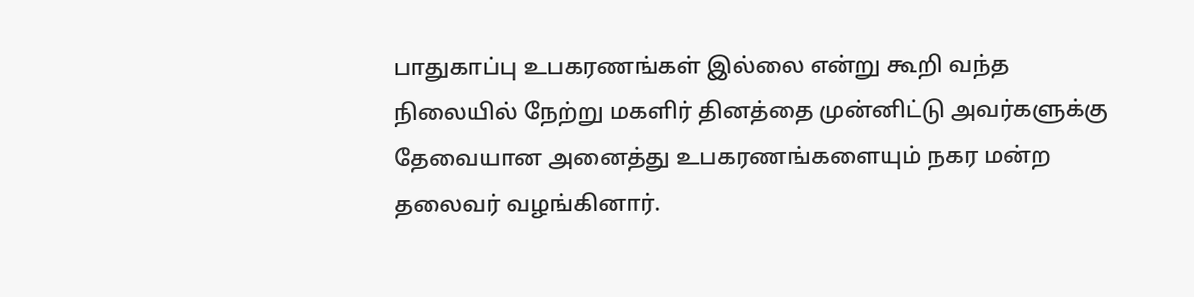பாதுகாப்பு உபகரணங்கள் இல்லை என்று கூறி வந்த நிலையில் நேற்று மகளிர் தினத்தை முன்னிட்டு அவர்களுக்கு தேவையான அனைத்து உபகரணங்களையும் நகர மன்ற தலைவர் வழங்கினார்.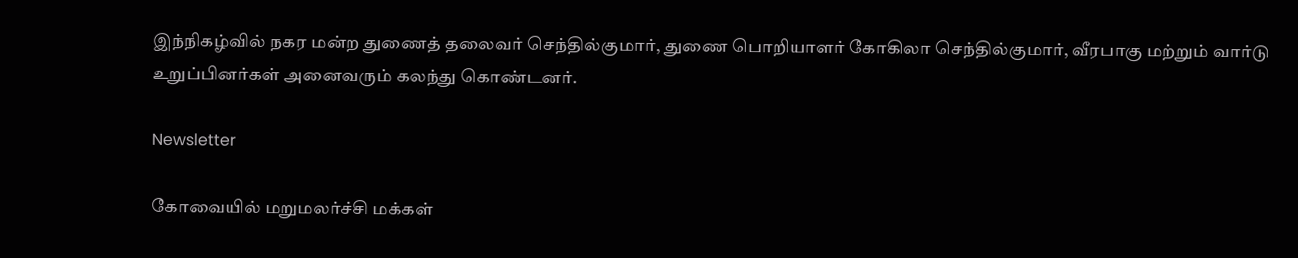இந்நிகழ்வில் நகர மன்ற துணைத் தலைவர் செந்தில்குமார், துணை பொறியாளர் கோகிலா செந்தில்குமார், வீரபாகு மற்றும் வார்டு உறுப்பினர்கள் அனைவரும் கலந்து கொண்டனர்.

Newsletter

கோவையில் மறுமலர்ச்சி மக்கள்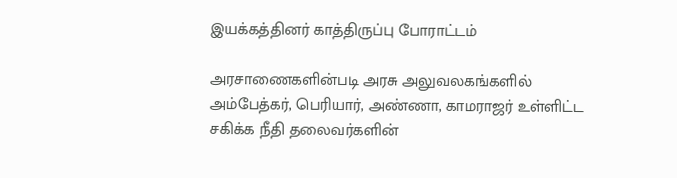இயக்கத்தினர் காத்திருப்பு போராட்டம்

அரசாணைகளின்படி அரசு அலுவலகங்களில் அம்பேத்கர், பெரியார், அண்ணா, காமராஜர் உள்ளிட்ட சகிக்க நீதி தலைவர்களின்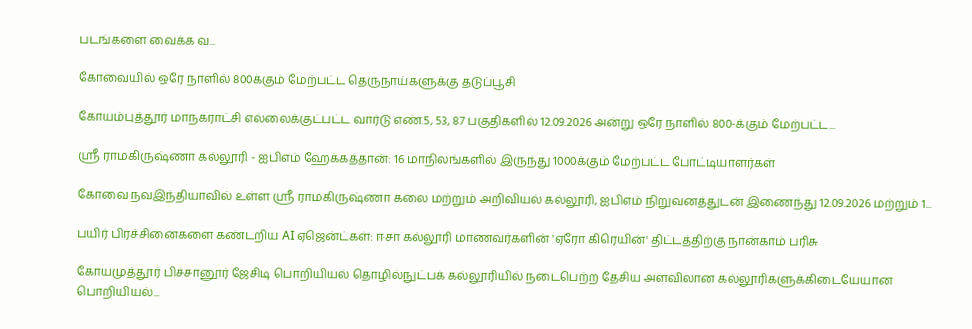படங்களை வைக்க வ...

கோவையில் ஒரே நாளில் 800க்கும் மேற்பட்ட தெருநாய்களுக்கு தடுப்பூசி

கோயம்புத்தூர் மாநகராட்சி எல்லைக்குட்பட்ட வார்டு எண்.5, 53, 87 பகுதிகளில் 12.09.2026 அன்று ஒரே நாளில் 800-க்கும் மேற்பட்ட...

ஸ்ரீ ராமகிருஷ்ணா கல்லூரி - ஐபிஎம் ஹேக்கத்தான்: 16 மாநிலங்களில் இருந்து 1000க்கும் மேற்பட்ட போட்டியாளர்கள்

கோவை நவஇந்தியாவில் உள்ள ஸ்ரீ ராமகிருஷ்ணா கலை மற்றும் அறிவியல் கல்லூரி, ஐபிஎம் நிறுவனத்துடன் இணைந்து 12.09.2026 மற்றும் 1...

பயிர் பிரச்சினைகளை கண்டறிய AI ஏஜென்ட்கள்: ஈசா கல்லூரி மாணவர்களின் 'ஏரோ கிரெயின்' திட்டத்திற்கு நான்காம் பரிசு

கோயமுத்தூர் பிச்சானூர் ஜேசிடி பொறியியல் தொழில்நுட்பக் கல்லூரியில் நடைபெற்ற தேசிய அளவிலான கல்லூரிகளுக்கிடையேயான பொறியியல்...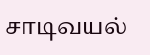சாடிவயல்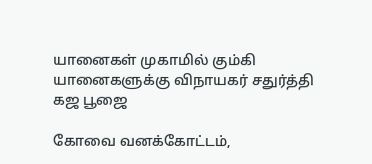யானைகள் முகாமில் கும்கி யானைகளுக்கு விநாயகர் சதுர்த்தி கஜ பூஜை

கோவை வனக்கோட்டம்,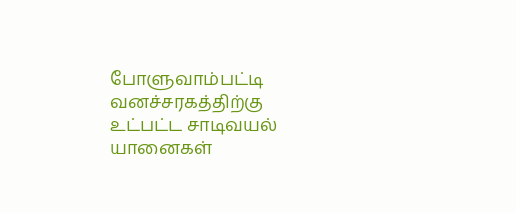போளுவாம்பட்டி வனச்சரகத்திற்கு உட்பட்ட சாடிவயல் யானைகள்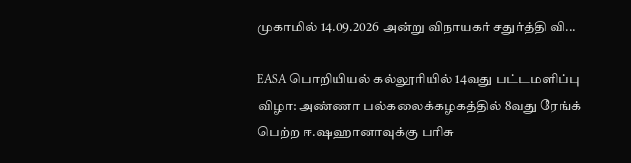முகாமில் 14.09.2026 அன்று விநாயகர் சதுர்த்தி வி...

EASA பொறியியல் கல்லூரியில் 14வது பட்டமளிப்பு விழா: அண்ணா பல்கலைக்கழகத்தில் 8வது ரேங்க் பெற்ற ஈ.ஷஹானாவுக்கு பரிசு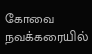கோவை நவக்கரையில்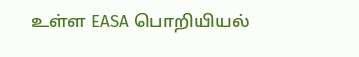உள்ள EASA பொறியியல்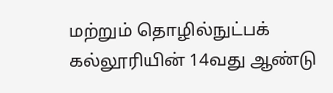மற்றும் தொழில்நுட்பக் கல்லூரியின் 14வது ஆண்டு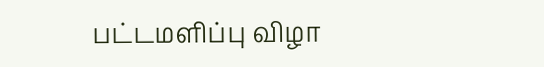பட்டமளிப்பு விழா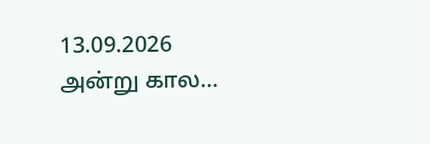13.09.2026 அன்று கால...